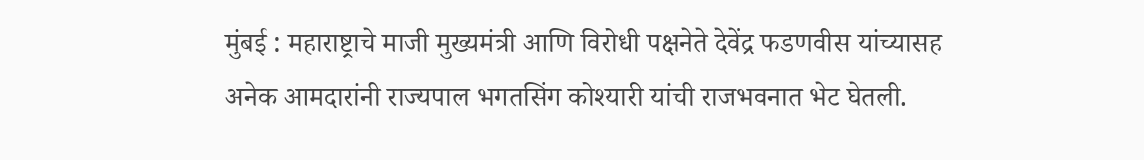मुंबई : महाराष्ट्राचे माजी मुख्यमंत्री आणि विरोधी पक्षनेते देवेंद्र फडणवीस यांच्यासह अनेक आमदारांनी राज्यपाल भगतसिंग कोश्यारी यांची राजभवनात भेट घेतली.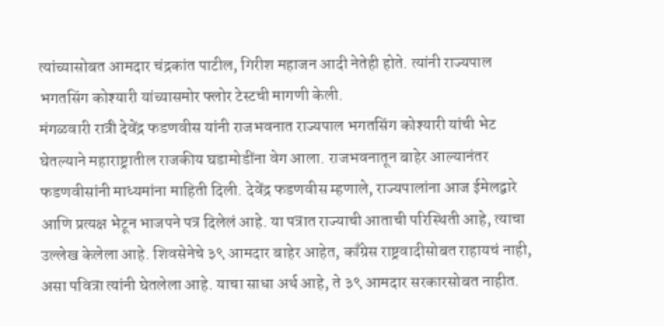त्यांच्यासोबत आमदार चंद्रकांत पाटील, गिरीश महाजन आदी नेतेही होते. त्यांनी राज्यपाल भगतसिंग कोश्यारी यांच्यासमोर फ्लोर टेस्टची मागणी केली.
मंगळवारी रात्री देवेंद्र फडणवीस यांनी राजभवनात राज्यपाल भगतसिंग कोश्यारी यांची भेट घेतल्याने महाराष्ट्रातील राजकीय घडामोडींना वेग आला. राजभवनातून बाहेर आल्यानंतर फडणवीसांनी माध्यमांना माहिती दिली. देवेंद्र फडणवीस म्हणाले, राज्यपालांना आज ईमेलद्वारे आणि प्रत्यक्ष भेटून भाजपने पत्र दिलेलं आहे. या पत्रात राज्याची आताची परिस्थिती आहे, त्याचा उल्लेख केलेला आहे. शिवसेनेचे ३९ आमदार बाहेर आहेत, काँग्रेस राष्ट्रवादीसोबत राहायचं नाही, असा पवित्रा त्यांनी घेतलेला आहे. याचा साधा अर्थ आहे, ते ३९ आमदार सरकारसोबत नाहीत.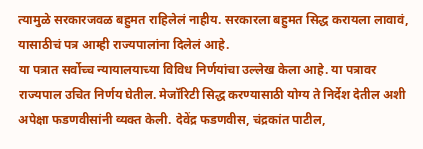त्यामुळे सरकारजवळ बहुमत राहिलेलं नाहीय. सरकारला बहुमत सिद्ध करायला लावावं, यासाठीचं पत्र आम्ही राज्यपालांना दिलेलं आहे.
या पत्रात सर्वोच्च न्यायालयाच्या विविध निर्णयांचा उल्लेख केला आहे. या पत्रावर राज्यपाल उचित निर्णय घेतील. मेजॉरिटी सिद्ध करण्यासाठी योग्य ते निर्देश देतील अशी अपेक्षा फडणवीसांनी व्यक्त केली. देवेंद्र फडणवीस, चंद्रकांत पाटील,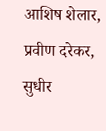आशिष शेलार, प्रवीण दरेकर, सुधीर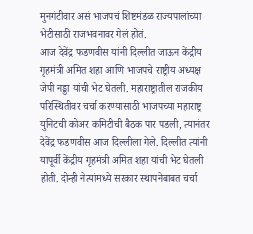मुनगंटीवार असं भाजपचं शिष्टमंडळ राज्यपालांच्या भेटीसाठी राजभवनावर गेलं होतं.
आज देवेंद्र फडणवीस यांनी दिल्लीत जाऊन केंद्रीय गृहमंत्री अमित शहा आणि भाजपचे राष्ट्रीय अध्यक्ष जेपी नड्डा यांची भेट घेतली. महाराष्ट्रातील राजकीय परिस्थितीवर चर्चा करण्यासाठी भाजपच्या महाराष्ट्र युनिटची कोअर कमिटीची बैठक पार पडली, त्यानंतर देवेंद्र फडणवीस आज दिल्लीला गेले. दिल्लीत त्यांनी यापूर्वी केंद्रीय गृहमंत्री अमित शहा यांची भेट घेतली होती. दोन्ही नेत्यांमध्ये सरकार स्थापनेबाबत चर्चा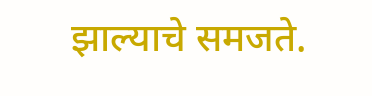झाल्याचे समजते.